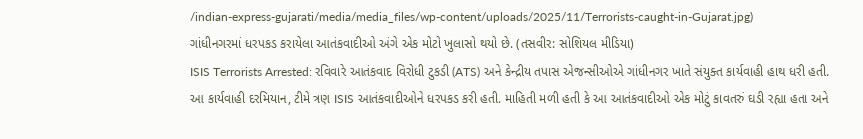/indian-express-gujarati/media/media_files/wp-content/uploads/2025/11/Terrorists-caught-in-Gujarat.jpg)
ગાંધીનગરમાં ધરપકડ કરાયેલા આતંકવાદીઓ અંગે એક મોટો ખુલાસો થયો છે. (તસવીર: સોશિયલ મીડિયા)
ISIS Terrorists Arrested: રવિવારે આતંકવાદ વિરોધી ટુકડી (ATS) અને કેન્દ્રીય તપાસ એજન્સીઓએ ગાંધીનગર ખાતે સંયુક્ત કાર્યવાહી હાથ ધરી હતી. આ કાર્યવાહી દરમિયાન, ટીમે ત્રણ ISIS આતંકવાદીઓને ધરપકડ કરી હતી. માહિતી મળી હતી કે આ આતંકવાદીઓ એક મોટું કાવતરું ઘડી રહ્યા હતા અને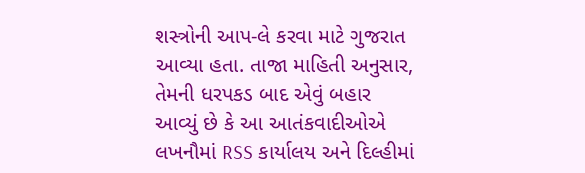શસ્ત્રોની આપ-લે કરવા માટે ગુજરાત આવ્યા હતા. તાજા માહિતી અનુસાર, તેમની ધરપકડ બાદ એવું બહાર આવ્યું છે કે આ આતંકવાદીઓએ લખનૌમાં RSS કાર્યાલય અને દિલ્હીમાં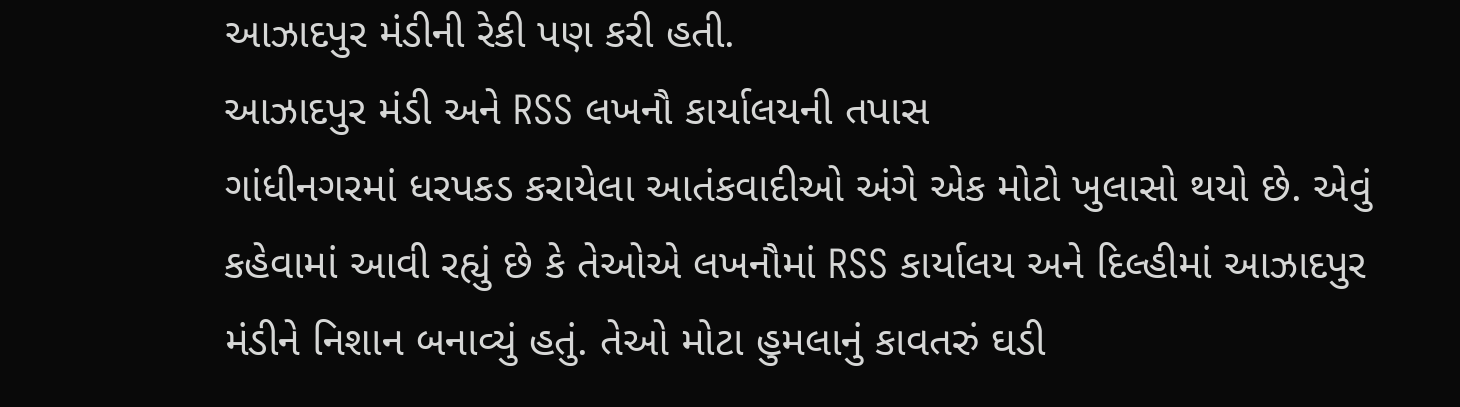આઝાદપુર મંડીની રેકી પણ કરી હતી.
આઝાદપુર મંડી અને RSS લખનૌ કાર્યાલયની તપાસ
ગાંધીનગરમાં ધરપકડ કરાયેલા આતંકવાદીઓ અંગે એક મોટો ખુલાસો થયો છે. એવું કહેવામાં આવી રહ્યું છે કે તેઓએ લખનૌમાં RSS કાર્યાલય અને દિલ્હીમાં આઝાદપુર મંડીને નિશાન બનાવ્યું હતું. તેઓ મોટા હુમલાનું કાવતરું ઘડી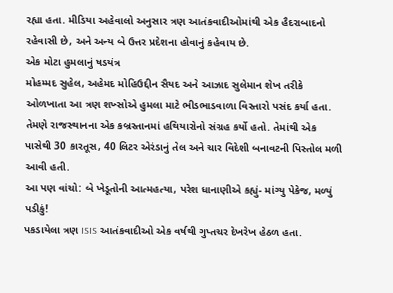રહ્યા હતા. મીડિયા અહેવાલો અનુસાર ત્રણ આતંકવાદીઓમાંથી એક હૈદરાબાદનો રહેવાસી છે, અને અન્ય બે ઉત્તર પ્રદેશના હોવાનું કહેવાય છે.
એક મોટા હુમલાનું ષડયંત્ર
મોહમ્મદ સુહેલ, અહેમદ મોહિઉદ્દીન સૈયદ અને આઝાદ સુલેમાન શેખ તરીકે ઓળખાતા આ ત્રણ શખ્સોએ હુમલા માટે ભીડભાડવાળા વિસ્તારો પસંદ કર્યા હતા. તેમણે રાજસ્થાનના એક કબ્રસ્તાનમાં હથિયારોનો સંગ્રહ કર્યો હતો. તેમાંથી એક પાસેથી 30 કારતૂસ, 40 લિટર એરંડાનું તેલ અને ચાર વિદેશી બનાવટની પિસ્તોલ મળી આવી હતી.
આ પણ વાંચો: બે ખેડૂતોની આત્મહત્યા, પરેશ ધાનાણીએ કહ્યું- માંગ્યુ પેકેજ, મળ્યું પડીકું!
પકડાયેલા ત્રણ ISIS આતંકવાદીઓ એક વર્ષથી ગુપ્તચર દેખરેખ હેઠળ હતા.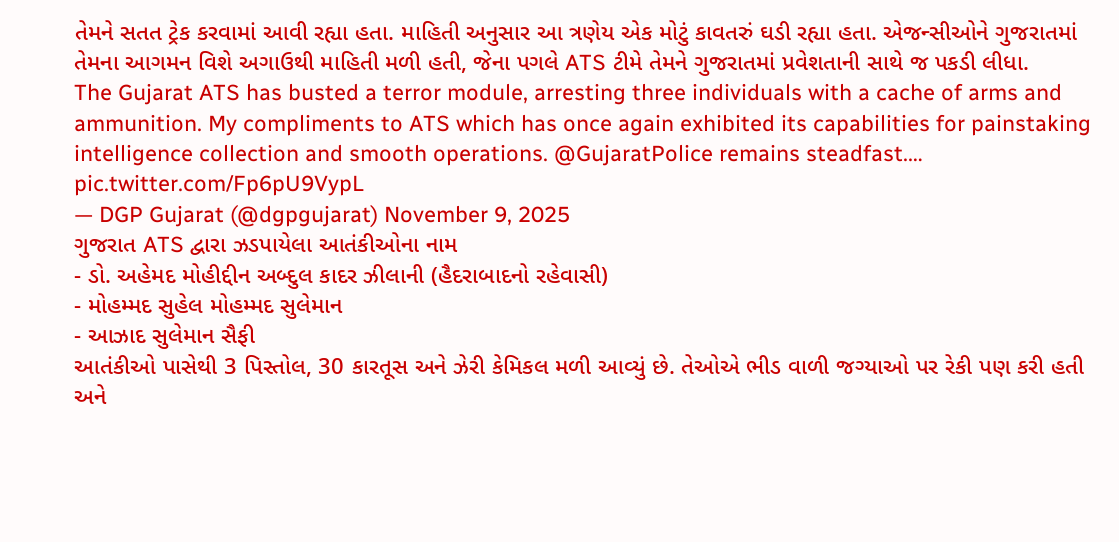તેમને સતત ટ્રેક કરવામાં આવી રહ્યા હતા. માહિતી અનુસાર આ ત્રણેય એક મોટું કાવતરું ઘડી રહ્યા હતા. એજન્સીઓને ગુજરાતમાં તેમના આગમન વિશે અગાઉથી માહિતી મળી હતી, જેના પગલે ATS ટીમે તેમને ગુજરાતમાં પ્રવેશતાની સાથે જ પકડી લીધા.
The Gujarat ATS has busted a terror module, arresting three individuals with a cache of arms and ammunition. My compliments to ATS which has once again exhibited its capabilities for painstaking intelligence collection and smooth operations. @GujaratPolice remains steadfast.… pic.twitter.com/Fp6pU9VypL
— DGP Gujarat (@dgpgujarat) November 9, 2025
ગુજરાત ATS દ્વારા ઝડપાયેલા આતંકીઓના નામ
- ડો. અહેમદ મોહીદ્દીન અબ્દુલ કાદર ઝીલાની (હૈદરાબાદનો રહેવાસી)
- મોહમ્મદ સુહેલ મોહમ્મદ સુલેમાન
- આઝાદ સુલેમાન સૈફી
આતંકીઓ પાસેથી 3 પિસ્તોલ, 30 કારતૂસ અને ઝેરી કેમિકલ મળી આવ્યું છે. તેઓએ ભીડ વાળી જગ્યાઓ પર રેકી પણ કરી હતી અને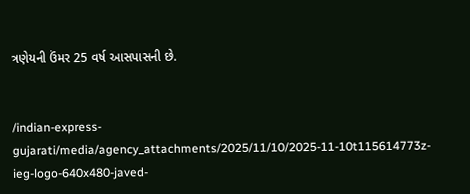ત્રણેયની ઉંમર 25 વર્ષ આસપાસની છે.


/indian-express-gujarati/media/agency_attachments/2025/11/10/2025-11-10t115614773z-ieg-logo-640x480-javed-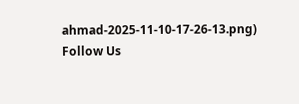ahmad-2025-11-10-17-26-13.png)
Follow Us